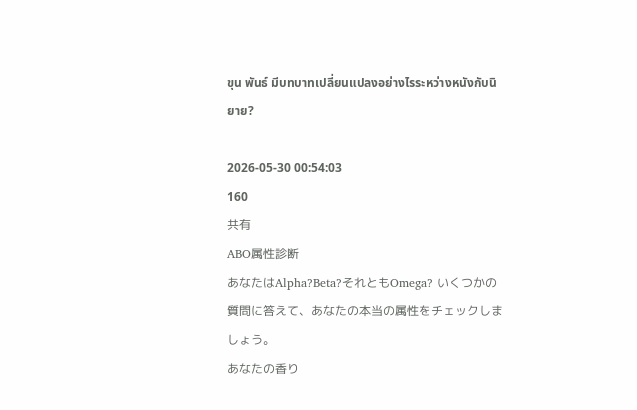ขุน พันธ์ มีบทบาทเปลี่ยนแปลงอย่างไรระหว่างหนังกับนิยาย?

2026-05-30 00:54:03
160
共有
ABO属性診断
あなたはAlpha?Beta?それともOmega? いくつかの質問に答えて、あなたの本当の属性をチェックしましょう。
あなたの香り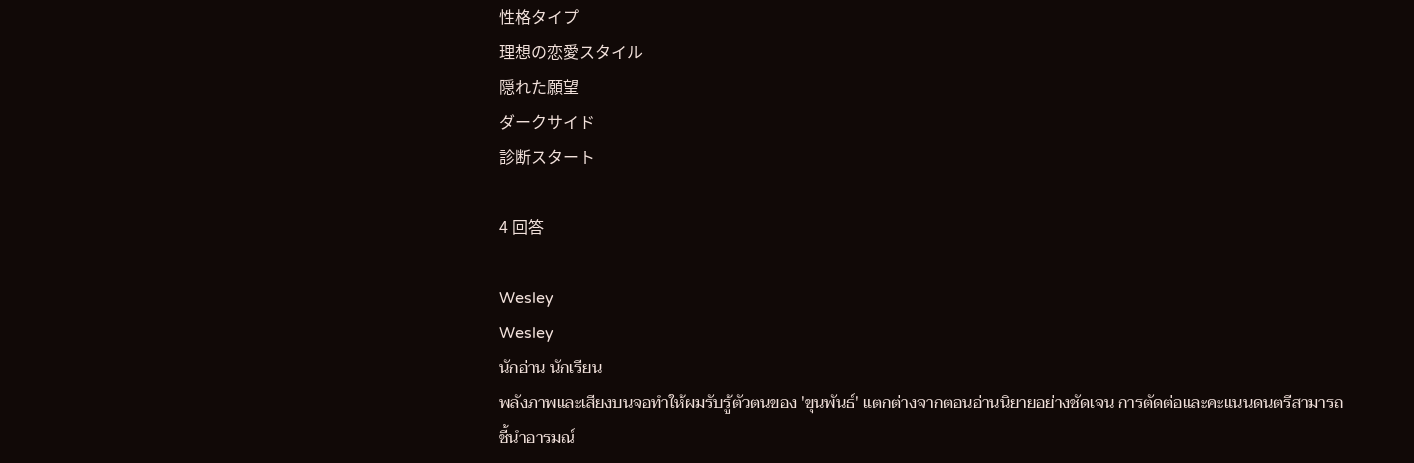性格タイプ
理想の恋愛スタイル
隠れた願望
ダークサイド
診断スタート

4 回答

Wesley
Wesley
นักอ่าน นักเรียน
พลังภาพและเสียงบนจอทำให้ผมรับรู้ตัวตนของ 'ขุนพันธ์' แตกต่างจากตอนอ่านนิยายอย่างชัดเจน การตัดต่อและคะแนนดนตรีสามารถชี้นำอารมณ์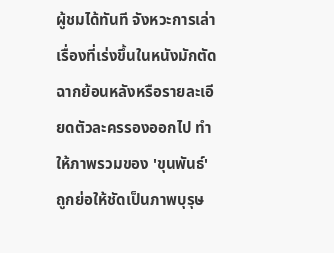ผู้ชมได้ทันที จังหวะการเล่าเรื่องที่เร่งขึ้นในหนังมักตัดฉากย้อนหลังหรือรายละเอียดตัวละครรองออกไป ทำให้ภาพรวมของ 'ขุนพันธ์' ถูกย่อให้ชัดเป็นภาพบุรุษ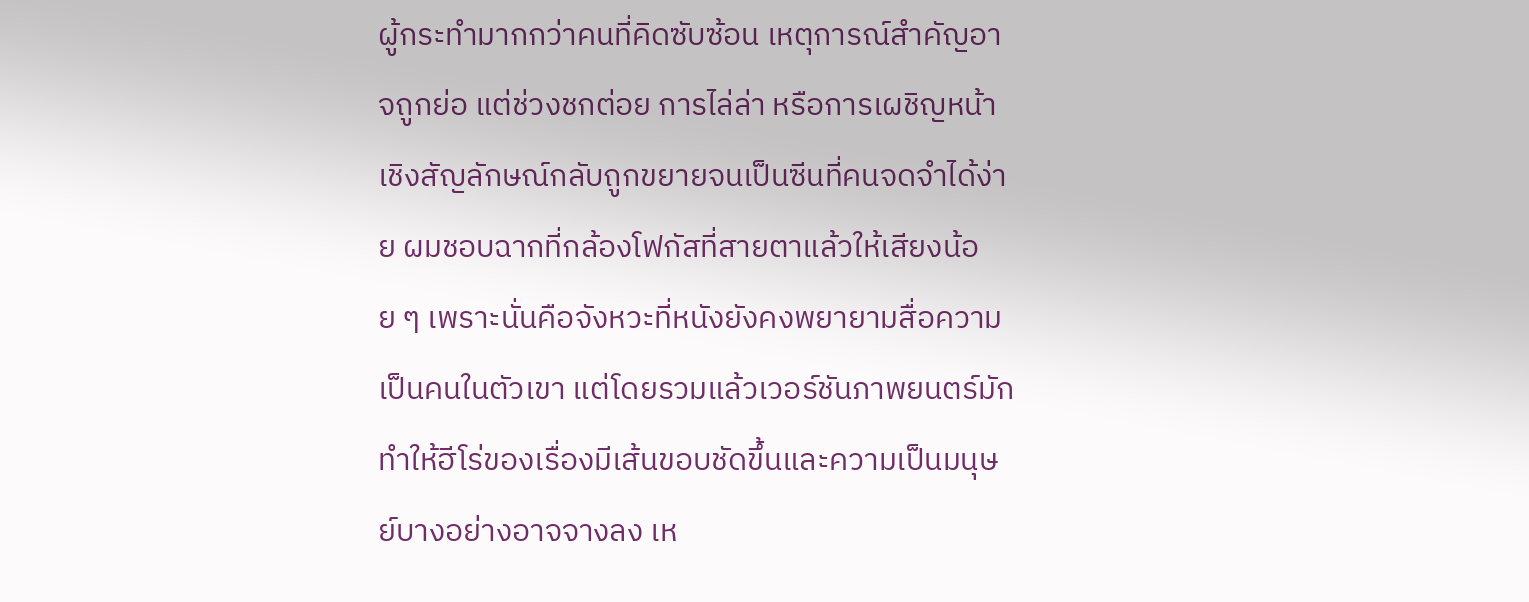ผู้กระทำมากกว่าคนที่คิดซับซ้อน เหตุการณ์สำคัญอาจถูกย่อ แต่ช่วงชกต่อย การไล่ล่า หรือการเผชิญหน้าเชิงสัญลักษณ์กลับถูกขยายจนเป็นซีนที่คนจดจำได้ง่าย ผมชอบฉากที่กล้องโฟกัสที่สายตาแล้วให้เสียงน้อย ๆ เพราะนั่นคือจังหวะที่หนังยังคงพยายามสื่อความเป็นคนในตัวเขา แต่โดยรวมแล้วเวอร์ชันภาพยนตร์มักทำให้ฮีโร่ของเรื่องมีเส้นขอบชัดขึ้นและความเป็นมนุษย์บางอย่างอาจจางลง เห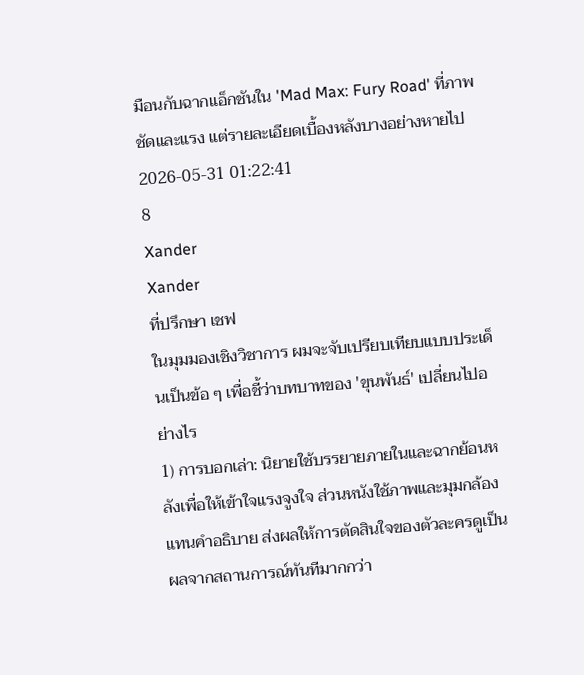มือนกับฉากแอ็กชันใน 'Mad Max: Fury Road' ที่ภาพชัดและแรง แต่รายละเอียดเบื้องหลังบางอย่างหายไป
2026-05-31 01:22:41
8
Xander
Xander
ที่ปรึกษา เชฟ
ในมุมมองเชิงวิชาการ ผมจะจับเปรียบเทียบแบบประเด็นเป็นข้อ ๆ เพื่อชี้ว่าบทบาทของ 'ขุนพันธ์' เปลี่ยนไปอย่างไร
1) การบอกเล่า: นิยายใช้บรรยายภายในและฉากย้อนหลังเพื่อให้เข้าใจแรงจูงใจ ส่วนหนังใช้ภาพและมุมกล้องแทนคำอธิบาย ส่งผลให้การตัดสินใจของตัวละครดูเป็นผลจากสถานการณ์ทันทีมากกว่า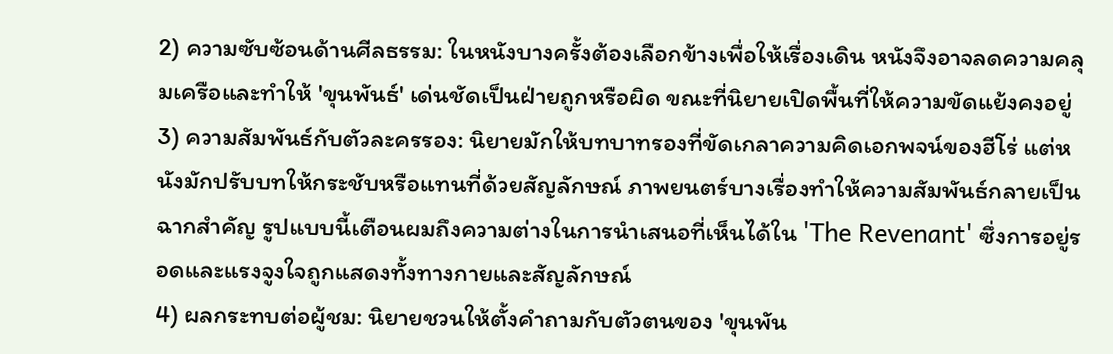2) ความซับซ้อนด้านศีลธรรม: ในหนังบางครั้งต้องเลือกข้างเพื่อให้เรื่องเดิน หนังจึงอาจลดความคลุมเครือและทำให้ 'ขุนพันธ์' เด่นชัดเป็นฝ่ายถูกหรือผิด ขณะที่นิยายเปิดพื้นที่ให้ความขัดแย้งคงอยู่
3) ความสัมพันธ์กับตัวละครรอง: นิยายมักให้บทบาทรองที่ขัดเกลาความคิดเอกพจน์ของฮีโร่ แต่หนังมักปรับบทให้กระชับหรือแทนที่ด้วยสัญลักษณ์ ภาพยนตร์บางเรื่องทำให้ความสัมพันธ์กลายเป็นฉากสำคัญ รูปแบบนี้เตือนผมถึงความต่างในการนำเสนอที่เห็นได้ใน 'The Revenant' ซึ่งการอยู่รอดและแรงจูงใจถูกแสดงทั้งทางกายและสัญลักษณ์
4) ผลกระทบต่อผู้ชม: นิยายชวนให้ตั้งคำถามกับตัวตนของ 'ขุนพัน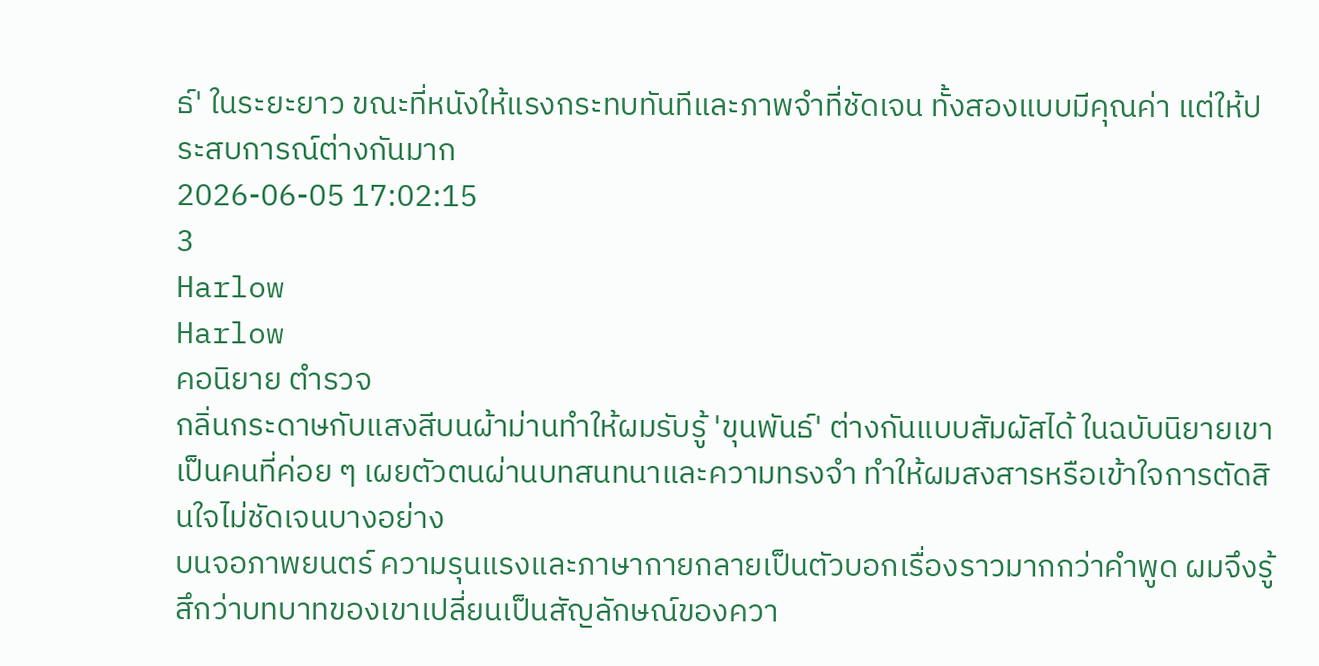ธ์' ในระยะยาว ขณะที่หนังให้แรงกระทบทันทีและภาพจำที่ชัดเจน ทั้งสองแบบมีคุณค่า แต่ให้ประสบการณ์ต่างกันมาก
2026-06-05 17:02:15
3
Harlow
Harlow
คอนิยาย ตำรวจ
กลิ่นกระดาษกับแสงสีบนผ้าม่านทำให้ผมรับรู้ 'ขุนพันธ์' ต่างกันแบบสัมผัสได้ ในฉบับนิยายเขาเป็นคนที่ค่อย ๆ เผยตัวตนผ่านบทสนทนาและความทรงจำ ทำให้ผมสงสารหรือเข้าใจการตัดสินใจไม่ชัดเจนบางอย่าง
บนจอภาพยนตร์ ความรุนแรงและภาษากายกลายเป็นตัวบอกเรื่องราวมากกว่าคำพูด ผมจึงรู้สึกว่าบทบาทของเขาเปลี่ยนเป็นสัญลักษณ์ของควา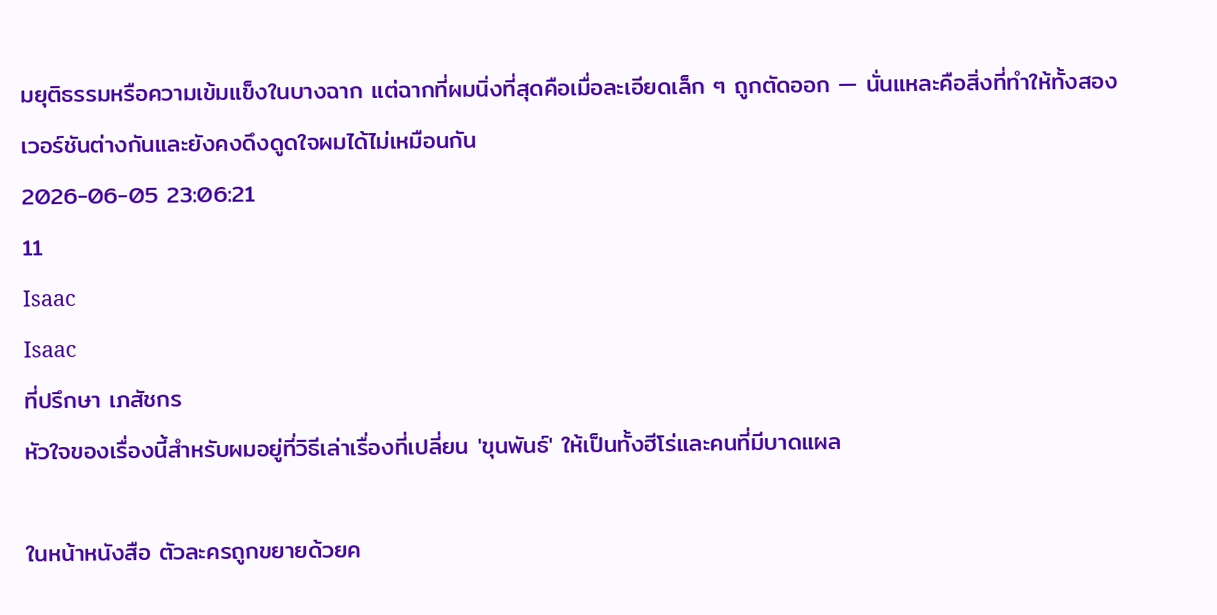มยุติธรรมหรือความเข้มแข็งในบางฉาก แต่ฉากที่ผมนิ่งที่สุดคือเมื่อละเอียดเล็ก ๆ ถูกตัดออก — นั่นแหละคือสิ่งที่ทำให้ทั้งสองเวอร์ชันต่างกันและยังคงดึงดูดใจผมได้ไม่เหมือนกัน
2026-06-05 23:06:21
11
Isaac
Isaac
ที่ปรึกษา เภสัชกร
หัวใจของเรื่องนี้สำหรับผมอยู่ที่วิธีเล่าเรื่องที่เปลี่ยน 'ขุนพันธ์' ให้เป็นทั้งฮีโร่และคนที่มีบาดแผล

ในหน้าหนังสือ ตัวละครถูกขยายด้วยค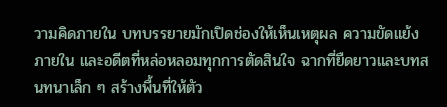วามคิดภายใน บทบรรยายมักเปิดช่องให้เห็นเหตุผล ความขัดแย้งภายใน และอดีตที่หล่อหลอมทุกการตัดสินใจ ฉากที่ยืดยาวและบทสนทนาเล็ก ๆ สร้างพื้นที่ให้ตัว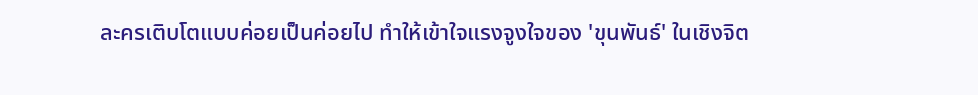ละครเติบโตแบบค่อยเป็นค่อยไป ทำให้เข้าใจแรงจูงใจของ 'ขุนพันธ์' ในเชิงจิต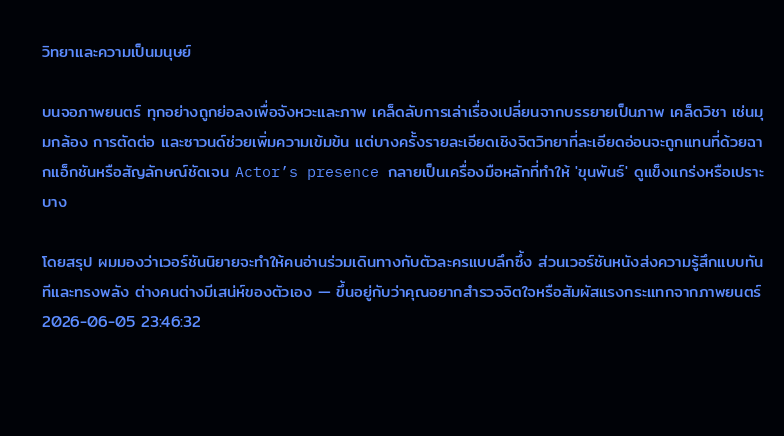วิทยาและความเป็นมนุษย์

บนจอภาพยนตร์ ทุกอย่างถูกย่อลงเพื่อจังหวะและภาพ เคล็ดลับการเล่าเรื่องเปลี่ยนจากบรรยายเป็นภาพ เคล็ดวิชา เช่นมุมกล้อง การตัดต่อ และซาวนด์ช่วยเพิ่มความเข้มข้น แต่บางครั้งรายละเอียดเชิงจิตวิทยาที่ละเอียดอ่อนจะถูกแทนที่ด้วยฉากแอ็กชันหรือสัญลักษณ์ชัดเจน Actor’s presence กลายเป็นเครื่องมือหลักที่ทำให้ 'ขุนพันธ์' ดูแข็งแกร่งหรือเปราะบาง

โดยสรุป ผมมองว่าเวอร์ชันนิยายจะทำให้คนอ่านร่วมเดินทางกับตัวละครแบบลึกซึ้ง ส่วนเวอร์ชันหนังส่งความรู้สึกแบบทันทีและทรงพลัง ต่างคนต่างมีเสน่ห์ของตัวเอง — ขึ้นอยู่กับว่าคุณอยากสำรวจจิตใจหรือสัมผัสแรงกระแทกจากภาพยนตร์
2026-06-05 23:46:32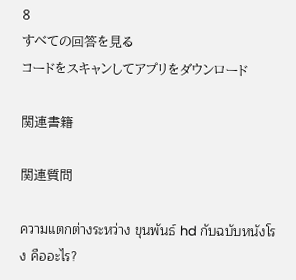8
すべての回答を見る
コードをスキャンしてアプリをダウンロード

関連書籍

関連質問

ความแตกต่างระหว่าง ขุนพันธ์ hd กับฉบับหนังโรง คืออะไร?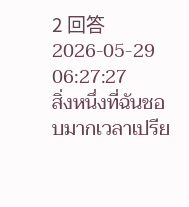2 回答2026-05-29 06:27:27
สิ่งหนึ่งที่ฉันชอบมากเวลาเปรีย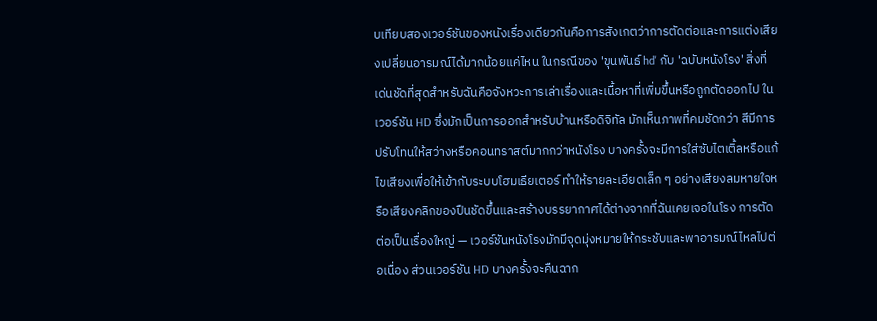บเทียบสองเวอร์ชันของหนังเรื่องเดียวกันคือการสังเกตว่าการตัดต่อและการแต่งเสียงเปลี่ยนอารมณ์ได้มากน้อยแค่ไหน ในกรณีของ 'ขุนพันธ์ hd' กับ 'ฉบับหนังโรง' สิ่งที่เด่นชัดที่สุดสำหรับฉันคือจังหวะการเล่าเรื่องและเนื้อหาที่เพิ่มขึ้นหรือถูกตัดออกไป ในเวอร์ชัน HD ซึ่งมักเป็นการออกสำหรับบ้านหรือดิจิทัล มักเห็นภาพที่คมชัดกว่า สีมีการปรับโทนให้สว่างหรือคอนทราสต์มากกว่าหนังโรง บางครั้งจะมีการใส่ซับไตเติ้ลหรือแก้ไขเสียงเพื่อให้เข้ากับระบบโฮมเธียเตอร์ ทำให้รายละเอียดเล็ก ๆ อย่างเสียงลมหายใจหรือเสียงคลิกของปืนชัดขึ้นและสร้างบรรยากาศได้ต่างจากที่ฉันเคยเจอในโรง การตัดต่อเป็นเรื่องใหญ่ — เวอร์ชันหนังโรงมักมีจุดมุ่งหมายให้กระชับและพาอารมณ์ไหลไปต่อเนื่อง ส่วนเวอร์ชัน HD บางครั้งจะคืนฉาก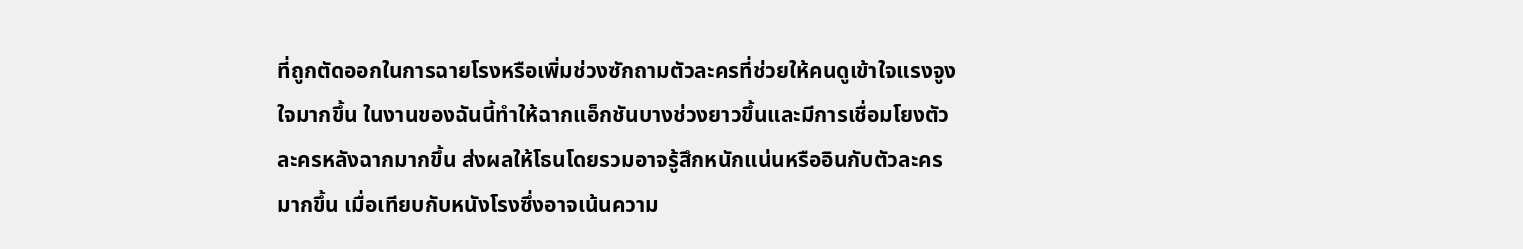ที่ถูกตัดออกในการฉายโรงหรือเพิ่มช่วงซักถามตัวละครที่ช่วยให้คนดูเข้าใจแรงจูงใจมากขึ้น ในงานของฉันนี้ทำให้ฉากแอ็กชันบางช่วงยาวขึ้นและมีการเชื่อมโยงตัวละครหลังฉากมากขึ้น ส่งผลให้โธนโดยรวมอาจรู้สึกหนักแน่นหรืออินกับตัวละครมากขึ้น เมื่อเทียบกับหนังโรงซึ่งอาจเน้นความ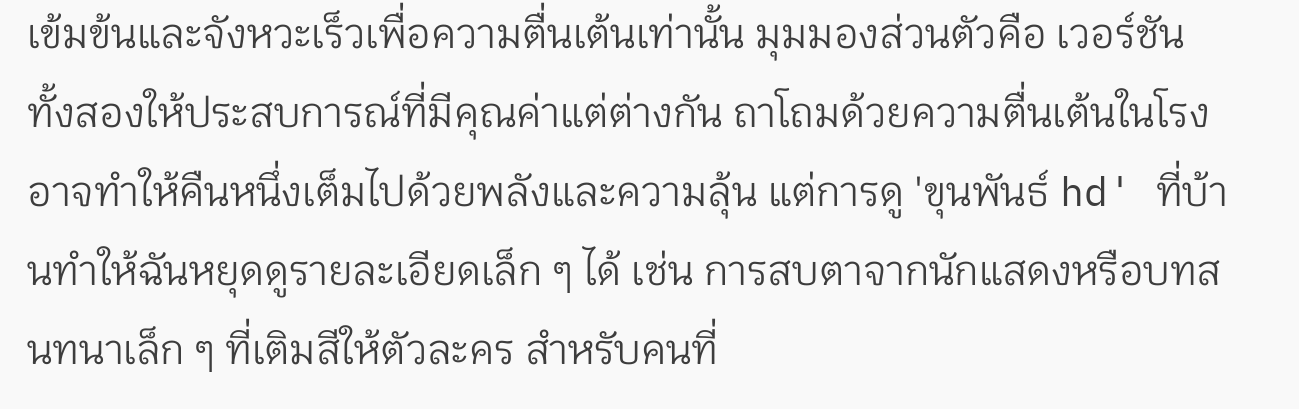เข้มข้นและจังหวะเร็วเพื่อความตื่นเต้นเท่านั้น มุมมองส่วนตัวคือ เวอร์ชันทั้งสองให้ประสบการณ์ที่มีคุณค่าแต่ต่างกัน ถาโถมด้วยความตื่นเต้นในโรงอาจทำให้คืนหนึ่งเต็มไปด้วยพลังและความลุ้น แต่การดู 'ขุนพันธ์ hd' ที่บ้านทำให้ฉันหยุดดูรายละเอียดเล็ก ๆ ได้ เช่น การสบตาจากนักแสดงหรือบทสนทนาเล็ก ๆ ที่เติมสีให้ตัวละคร สำหรับคนที่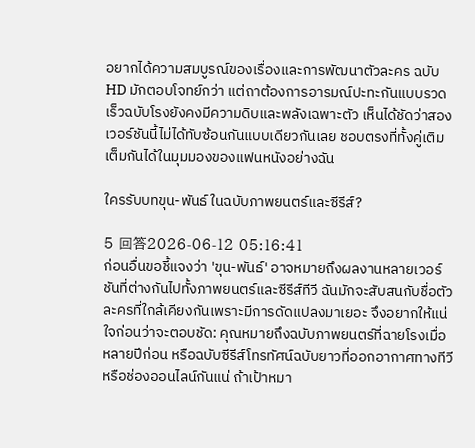อยากได้ความสมบูรณ์ของเรื่องและการพัฒนาตัวละคร ฉบับ HD มักตอบโจทย์กว่า แต่ถาต้องการอารมณ์ปะทะกันแบบรวดเร็วฉบับโรงยังคงมีความดิบและพลังเฉพาะตัว เห็นได้ชัดว่าสองเวอร์ชันนี้ไม่ได้ทับซ้อนกันแบบเดียวกันเลย ชอบตรงที่ทั้งคู่เติมเต็มกันได้ในมุมมองของแฟนหนังอย่างฉัน

ใครรับบทขุน-พันธ์ ในฉบับภาพยนตร์และซีรีส์?

5 回答2026-06-12 05:16:41
ก่อนอื่นขอชี้แจงว่า 'ขุน-พันธ์' อาจหมายถึงผลงานหลายเวอร์ชันที่ต่างกันไปทั้งภาพยนตร์และซีรีส์ทีวี ฉันมักจะสับสนกับชื่อตัวละครที่ใกล้เคียงกันเพราะมีการดัดแปลงมาเยอะ จึงอยากให้แน่ใจก่อนว่าจะตอบชัด: คุณหมายถึงฉบับภาพยนตร์ที่ฉายโรงเมื่อหลายปีก่อน หรือฉบับซีรีส์โทรทัศน์ฉบับยาวที่ออกอากาศทางทีวีหรือช่องออนไลน์กันแน่ ถ้าเป้าหมา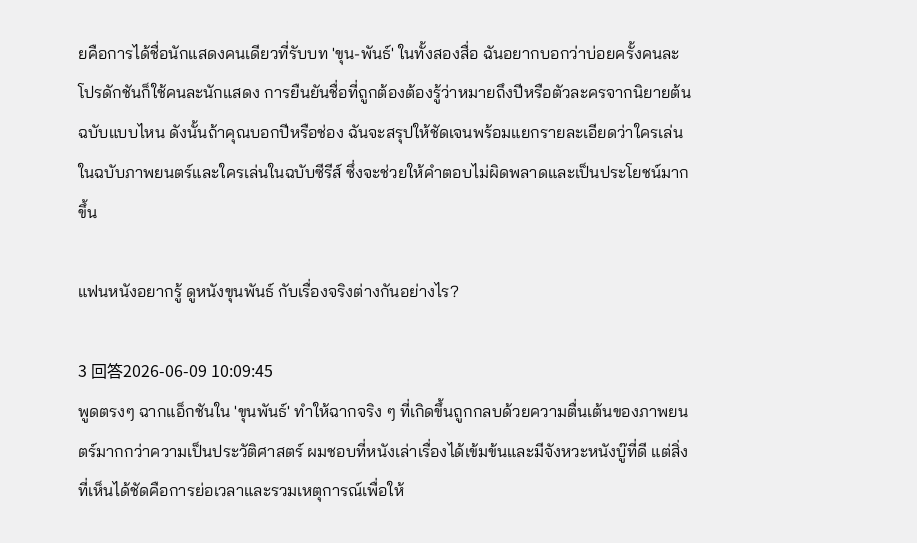ยคือการได้ชื่อนักแสดงคนเดียวที่รับบท 'ขุน-พันธ์' ในทั้งสองสื่อ ฉันอยากบอกว่าบ่อยครั้งคนละโปรดักชันก็ใช้คนละนักแสดง การยืนยันชื่อที่ถูกต้องต้องรู้ว่าหมายถึงปีหรือตัวละครจากนิยายต้นฉบับแบบไหน ดังนั้นถ้าคุณบอกปีหรือช่อง ฉันจะสรุปให้ชัดเจนพร้อมแยกรายละเอียดว่าใครเล่นในฉบับภาพยนตร์และใครเล่นในฉบับซีรีส์ ซึ่งจะช่วยให้คำตอบไม่ผิดพลาดและเป็นประโยชน์มากขึ้น

แฟนหนังอยากรู้ ดูหนังขุนพันธ์ กับเรื่องจริงต่างกันอย่างไร?

3 回答2026-06-09 10:09:45
พูดตรงๆ ฉากแอ็กชันใน 'ขุนพันธ์' ทำให้ฉากจริง ๆ ที่เกิดขึ้นถูกกลบด้วยความตื่นเต้นของภาพยนตร์มากกว่าความเป็นประวัติศาสตร์ ผมชอบที่หนังเล่าเรื่องได้เข้มข้นและมีจังหวะหนังบู๊ที่ดี แต่สิ่งที่เห็นได้ชัดคือการย่อเวลาและรวมเหตุการณ์เพื่อให้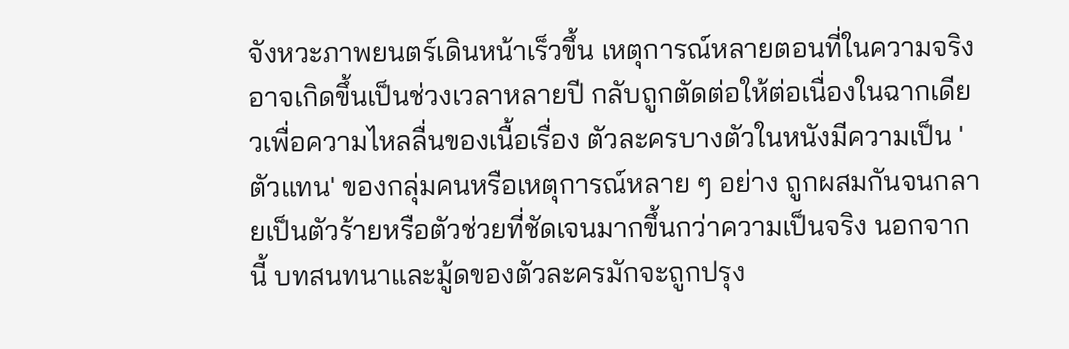จังหวะภาพยนตร์เดินหน้าเร็วขึ้น เหตุการณ์หลายตอนที่ในความจริงอาจเกิดขึ้นเป็นช่วงเวลาหลายปี กลับถูกตัดต่อให้ต่อเนื่องในฉากเดียวเพื่อความไหลลื่นของเนื้อเรื่อง ตัวละครบางตัวในหนังมีความเป็น 'ตัวแทน' ของกลุ่มคนหรือเหตุการณ์หลาย ๆ อย่าง ถูกผสมกันจนกลายเป็นตัวร้ายหรือตัวช่วยที่ชัดเจนมากขึ้นกว่าความเป็นจริง นอกจากนี้ บทสนทนาและมู้ดของตัวละครมักจะถูกปรุง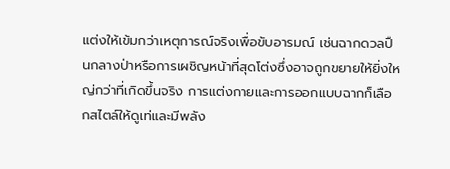แต่งให้เข้มกว่าเหตุการณ์จริงเพื่อขับอารมณ์ เช่นฉากดวลปืนกลางป่าหรือการเผชิญหน้าที่สุดโต่งซึ่งอาจถูกขยายให้ยิ่งใหญ่กว่าที่เกิดขึ้นจริง การแต่งกายและการออกแบบฉากก็เลือกสไตล์ให้ดูเท่และมีพลัง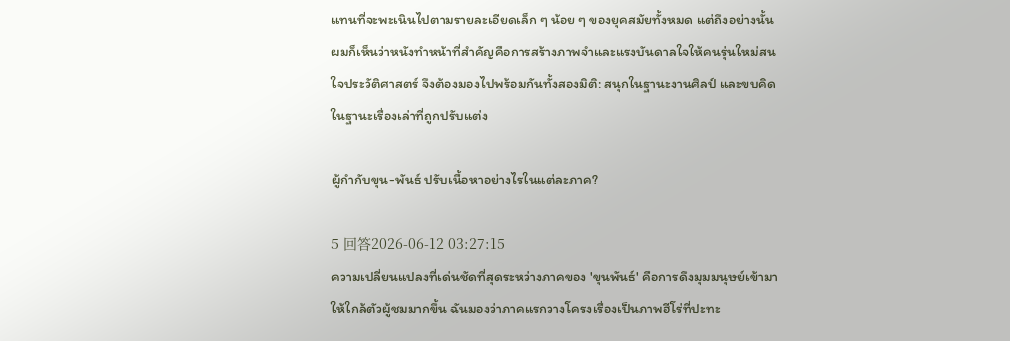แทนที่จะพะเนินไปตามรายละเอียดเล็ก ๆ น้อย ๆ ของยุคสมัยทั้งหมด แต่ถึงอย่างนั้น ผมก็เห็นว่าหนังทำหน้าที่สำคัญคือการสร้างภาพจำและแรงบันดาลใจให้คนรุ่นใหม่สนใจประวัติศาสตร์ จึงต้องมองไปพร้อมกันทั้งสองมิติ: สนุกในฐานะงานศิลป์ และขบคิดในฐานะเรื่องเล่าที่ถูกปรับแต่ง

ผู้กำกับขุน-พันธ์ ปรับเนื้อหาอย่างไรในแต่ละภาค?

5 回答2026-06-12 03:27:15
ความเปลี่ยนแปลงที่เด่นชัดที่สุดระหว่างภาคของ 'ขุนพันธ์' คือการดึงมุมมนุษย์เข้ามาให้ใกล้ตัวผู้ชมมากขึ้น ฉันมองว่าภาคแรกวางโครงเรื่องเป็นภาพฮีโร่ที่ปะทะ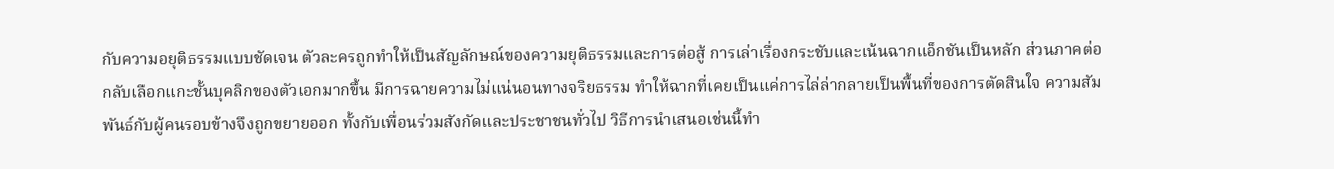กับความอยุติธรรมแบบชัดเจน ตัวละครถูกทำให้เป็นสัญลักษณ์ของความยุติธรรมและการต่อสู้ การเล่าเรื่องกระชับและเน้นฉากแอ็กชันเป็นหลัก ส่วนภาคต่อกลับเลือกแกะชั้นบุคลิกของตัวเอกมากขึ้น มีการฉายความไม่แน่นอนทางจริยธรรม ทำให้ฉากที่เคยเป็นแค่การไล่ล่ากลายเป็นพื้นที่ของการตัดสินใจ ความสัมพันธ์กับผู้คนรอบข้างจึงถูกขยายออก ทั้งกับเพื่อนร่วมสังกัดและประชาชนทั่วไป วิธีการนำเสนอเช่นนี้ทำ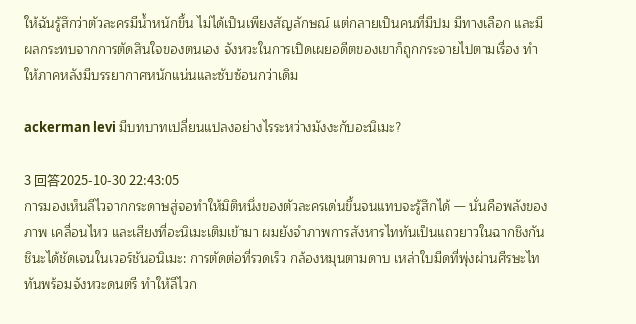ให้ฉันรู้สึกว่าตัวละครมีน้ำหนักขึ้น ไม่ได้เป็นเพียงสัญลักษณ์ แต่กลายเป็นคนที่มีปม มีทางเลือก และมีผลกระทบจากการตัดสินใจของตนเอง จังหวะในการเปิดเผยอดีตของเขาก็ถูกกระจายไปตามเรื่อง ทำให้ภาคหลังมีบรรยากาศหนักแน่นและซับซ้อนกว่าเดิม

ackerman levi มีบทบาทเปลี่ยนแปลงอย่างไรระหว่างมังงะกับอะนิเมะ?

3 回答2025-10-30 22:43:05
การมองเห็นลีไวจากกระดาษสู่จอทำให้มิติหนึ่งของตัวละครเด่นขึ้นจนแทบจะรู้สึกได้ — นั่นคือพลังของภาพ เคลื่อนไหว และเสียงที่อะนิเมะเติมเข้ามา ผมยังจำภาพการสังหารไททันเป็นแถวยาวในฉากชิงกันชินะได้ชัดเจนในเวอร์ชันอนิเมะ: การตัดต่อที่รวดเร็ว กล้องหมุนตามดาบ เหล่าใบมีดที่พุ่งผ่านศีรษะไททันพร้อมจังหวะดนตรี ทำให้ลีไวก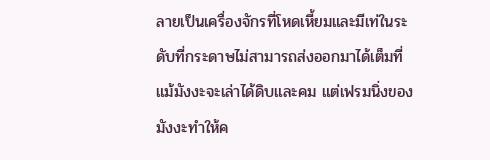ลายเป็นเครื่องจักรที่โหดเหี้ยมและมีเท่ในระดับที่กระดาษไม่สามารถส่งออกมาได้เต็มที่ แม้มังงะจะเล่าได้ดิบและคม แต่เฟรมนิ่งของมังงะทำให้ค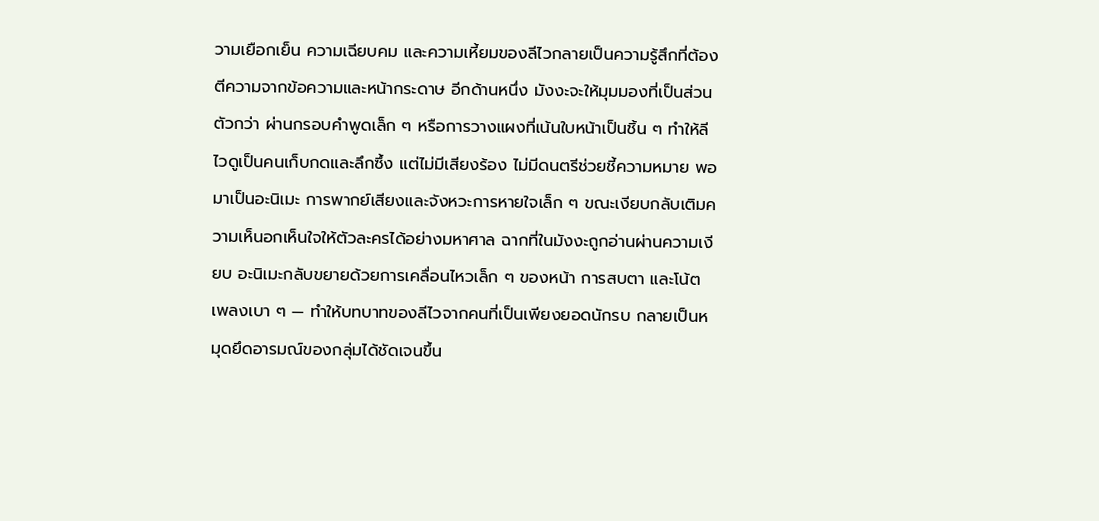วามเยือกเย็น ความเฉียบคม และความเหี้ยมของลีไวกลายเป็นความรู้สึกที่ต้องตีความจากข้อความและหน้ากระดาษ อีกด้านหนึ่ง มังงะจะให้มุมมองที่เป็นส่วนตัวกว่า ผ่านกรอบคำพูดเล็ก ๆ หรือการวางแผงที่เน้นใบหน้าเป็นชิ้น ๆ ทำให้ลีไวดูเป็นคนเก็บกดและลึกซึ้ง แต่ไม่มีเสียงร้อง ไม่มีดนตรีช่วยชี้ความหมาย พอมาเป็นอะนิเมะ การพากย์เสียงและจังหวะการหายใจเล็ก ๆ ขณะเงียบกลับเติมความเห็นอกเห็นใจให้ตัวละครได้อย่างมหาศาล ฉากที่ในมังงะถูกอ่านผ่านความเงียบ อะนิเมะกลับขยายด้วยการเคลื่อนไหวเล็ก ๆ ของหน้า การสบตา และโน้ตเพลงเบา ๆ — ทำให้บทบาทของลีไวจากคนที่เป็นเพียงยอดนักรบ กลายเป็นหมุดยึดอารมณ์ของกลุ่มได้ชัดเจนขึ้น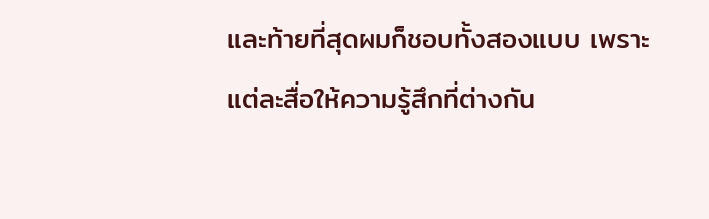และท้ายที่สุดผมก็ชอบทั้งสองแบบ เพราะแต่ละสื่อให้ความรู้สึกที่ต่างกัน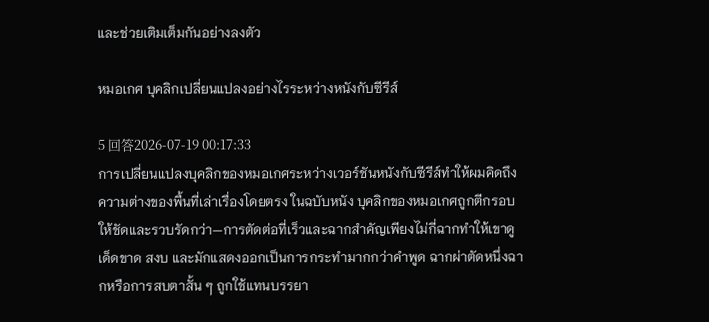และช่วยเติมเต็มกันอย่างลงตัว

หมอเกศ บุคลิกเปลี่ยนแปลงอย่างไรระหว่างหนังกับซีรีส์

5 回答2026-07-19 00:17:33
การเปลี่ยนแปลงบุคลิกของหมอเกศระหว่างเวอร์ชันหนังกับซีรีส์ทำให้ผมคิดถึงความต่างของพื้นที่เล่าเรื่องโดยตรง ในฉบับหนัง บุคลิกของหมอเกศถูกตีกรอบให้ชัดและรวบรัดกว่า—การตัดต่อที่เร็วและฉากสำคัญเพียงไม่กี่ฉากทำให้เขาดูเด็ดขาด สงบ และมักแสดงออกเป็นการกระทำมากกว่าคำพูด ฉากผ่าตัดหนึ่งฉากหรือการสบตาสั้น ๆ ถูกใช้แทนบรรยา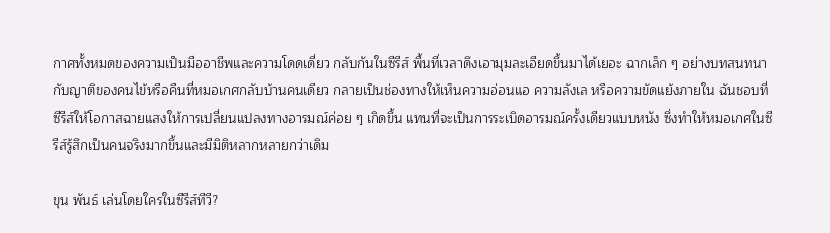กาศทั้งหมดของความเป็นมืออาชีพและความโดดเดี่ยว กลับกันในซีรีส์ พื้นที่เวลาดึงเอามุมละเอียดขึ้นมาได้เยอะ ฉากเล็ก ๆ อย่างบทสนทนากับญาติของคนไข้หรือคืนที่หมอเกศกลับบ้านคนเดียว กลายเป็นช่องทางให้เห็นความอ่อนแอ ความลังเล หรือความขัดแย้งภายใน ฉันชอบที่ซีรีส์ให้โอกาสฉายแสงให้การเปลี่ยนแปลงทางอารมณ์ค่อย ๆ เกิดขึ้น แทนที่จะเป็นการระเบิดอารมณ์ครั้งเดียวแบบหนัง ซึ่งทำให้หมอเกศในซีรีส์รู้สึกเป็นคนจริงมากขึ้นและมีมิติหลากหลายกว่าเดิม

ขุน พันธ์ เล่นโดยใครในซีรีส์ทีวี?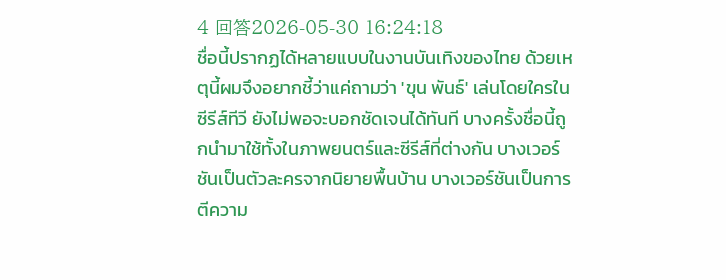4 回答2026-05-30 16:24:18
ชื่อนี้ปรากฏได้หลายแบบในงานบันเทิงของไทย ด้วยเหตุนี้ผมจึงอยากชี้ว่าแค่ถามว่า 'ขุน พันธ์' เล่นโดยใครในซีรีส์ทีวี ยังไม่พอจะบอกชัดเจนได้ทันที บางครั้งชื่อนี้ถูกนำมาใช้ทั้งในภาพยนตร์และซีรีส์ที่ต่างกัน บางเวอร์ชันเป็นตัวละครจากนิยายพื้นบ้าน บางเวอร์ชันเป็นการตีความ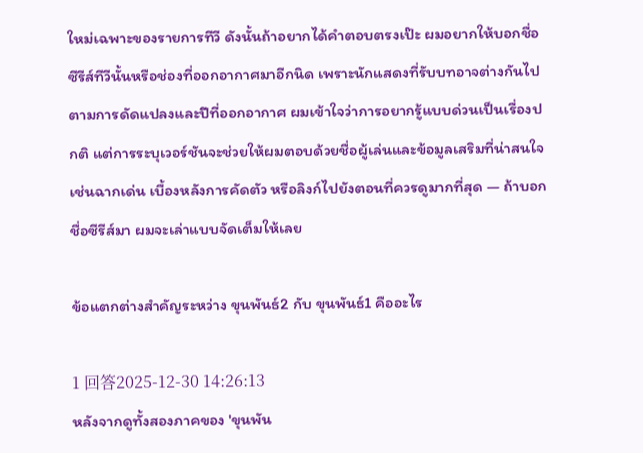ใหม่เฉพาะของรายการทีวี ดังนั้นถ้าอยากได้คำตอบตรงเป๊ะ ผมอยากให้บอกชื่อซีรีส์ทีวีนั้นหรือช่องที่ออกอากาศมาอีกนิด เพราะนักแสดงที่รับบทอาจต่างกันไปตามการดัดแปลงและปีที่ออกอากาศ ผมเข้าใจว่าการอยากรู้แบบด่วนเป็นเรื่องปกติ แต่การระบุเวอร์ชันจะช่วยให้ผมตอบด้วยชื่อผู้เล่นและข้อมูลเสริมที่น่าสนใจ เช่นฉากเด่น เบื้องหลังการคัดตัว หรือลิงก์ไปยังตอนที่ควรดูมากที่สุด — ถ้าบอกชื่อซีรีส์มา ผมจะเล่าแบบจัดเต็มให้เลย

ข้อแตกต่างสำคัญระหว่าง ขุนพันธ์2 กับ ขุนพันธ์1 คืออะไร

1 回答2025-12-30 14:26:13
หลังจากดูทั้งสองภาคของ 'ขุนพัน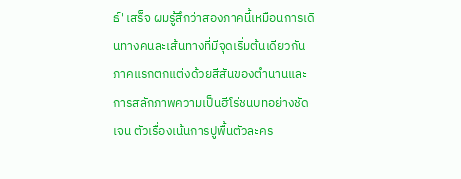ธ์' เสร็จ ผมรู้สึกว่าสองภาคนี้เหมือนการเดินทางคนละเส้นทางที่มีจุดเริ่มต้นเดียวกัน ภาคแรกตกแต่งด้วยสีสันของตำนานและการสลักภาพความเป็นฮีโร่ชนบทอย่างชัดเจน ตัวเรื่องเน้นการปูพื้นตัวละคร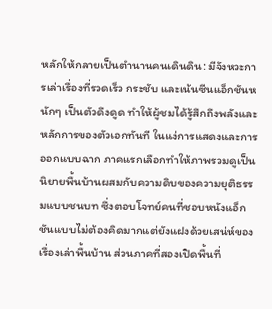หลักให้กลายเป็นตำนานคนเดินดิน: มีจังหวะการเล่าเรื่องที่รวดเร็ว กระชับ และเน้นซีนแอ็กชันหนักๆ เป็นตัวดึงดูด ทำให้ผู้ชมได้รู้สึกถึงพลังและหลักการของตัวเอกทันที ในแง่การแสดงและการออกแบบฉาก ภาคแรกเลือกทำให้ภาพรวมดูเป็นนิยายพื้นบ้านผสมกับความดิบของความยุติธรรมแบบชนบท ซึ่งตอบโจทย์คนที่ชอบหนังแอ็กชันแบบไม่ต้องคิดมากแต่ยังแฝงด้วยเสน่ห์ของเรื่องเล่าพื้นบ้าน ส่วนภาคที่สองเปิดพื้นที่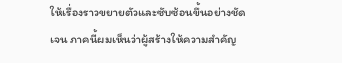ให้เรื่องราวขยายตัวและซับซ้อนขึ้นอย่างชัดเจน ภาคนี้ผมเห็นว่าผู้สร้างให้ความสำคัญ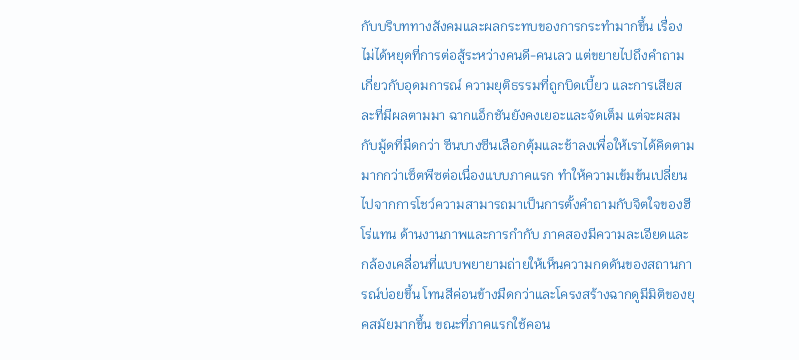กับบริบททางสังคมและผลกระทบของการกระทำมากขึ้น เรื่องไม่ได้หยุดที่การต่อสู้ระหว่างคนดี-คนเลว แต่ขยายไปถึงคำถามเกี่ยวกับอุดมการณ์ ความยุติธรรมที่ถูกบิดเบี้ยว และการเสียสละที่มีผลตามมา ฉากแอ็กชันยังคงเยอะและจัดเต็ม แต่จะผสมกับมู้ดที่มืดกว่า ซีนบางซีนเลือกตุ้มและช้าลงเพื่อให้เราได้คิดตาม มากกว่าเซ็ตพีซต่อเนื่องแบบภาคแรก ทำให้ความเข้มข้นเปลี่ยนไปจากการโชว์ความสามารถมาเป็นการตั้งคำถามกับจิตใจของฮีโร่แทน ด้านงานภาพและการกำกับ ภาคสองมีความละเอียดและกล้องเคลื่อนที่แบบพยายามถ่ายให้เห็นความกดดันของสถานการณ์บ่อยขึ้น โทนสีค่อนข้างมืดกว่าและโครงสร้างฉากดูมีมิติของยุคสมัยมากขึ้น ขณะที่ภาคแรกใช้คอน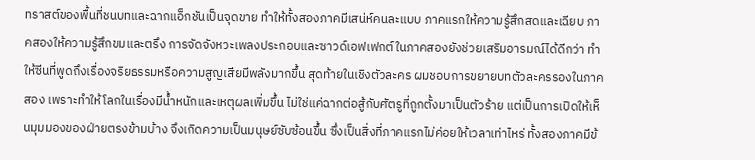ทราสต์ของพื้นที่ชนบทและฉากแอ็กชันเป็นจุดขาย ทำให้ทั้งสองภาคมีเสน่ห์คนละแบบ ภาคแรกให้ความรู้สึกสดและเฉียบ ภาคสองให้ความรู้สึกขมและตรึง การจัดจังหวะเพลงประกอบและซาวด์เอฟเฟกต์ในภาคสองยังช่วยเสริมอารมณ์ได้ดีกว่า ทำให้ซีนที่พูดถึงเรื่องจริยธรรมหรือความสูญเสียมีพลังมากขึ้น สุดท้ายในเชิงตัวละคร ผมชอบการขยายบทตัวละครรองในภาคสอง เพราะทำให้โลกในเรื่องมีน้ำหนักและเหตุผลเพิ่มขึ้น ไม่ใช่แค่ฉากต่อสู้กับศัตรูที่ถูกตั้งมาเป็นตัวร้าย แต่เป็นการเปิดให้เห็นมุมมองของฝ่ายตรงข้ามบ้าง จึงเกิดความเป็นมนุษย์ซับซ้อนขึ้น ซึ่งเป็นสิ่งที่ภาคแรกไม่ค่อยให้เวลาเท่าไหร่ ทั้งสองภาคมีข้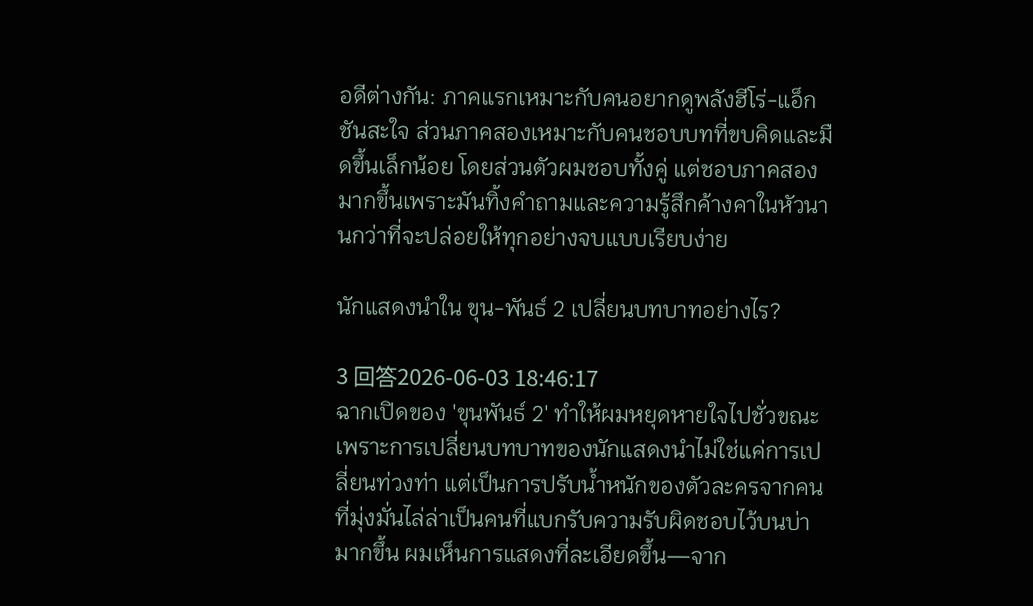อดีต่างกัน: ภาคแรกเหมาะกับคนอยากดูพลังฮีโร่-แอ็กชันสะใจ ส่วนภาคสองเหมาะกับคนชอบบทที่ขบคิดและมืดขึ้นเล็กน้อย โดยส่วนตัวผมชอบทั้งคู่ แต่ชอบภาคสองมากขึ้นเพราะมันทิ้งคำถามและความรู้สึกค้างคาในหัวนานกว่าที่จะปล่อยให้ทุกอย่างจบแบบเรียบง่าย

นักแสดงนำใน ขุน-พันธ์ 2 เปลี่ยนบทบาทอย่างไร?

3 回答2026-06-03 18:46:17
ฉากเปิดของ 'ขุนพันธ์ 2' ทำให้ผมหยุดหายใจไปชั่วขณะ เพราะการเปลี่ยนบทบาทของนักแสดงนำไม่ใช่แค่การเปลี่ยนท่วงท่า แต่เป็นการปรับน้ำหนักของตัวละครจากคนที่มุ่งมั่นไล่ล่าเป็นคนที่แบกรับความรับผิดชอบไว้บนบ่ามากขึ้น ผมเห็นการแสดงที่ละเอียดขึ้น—จาก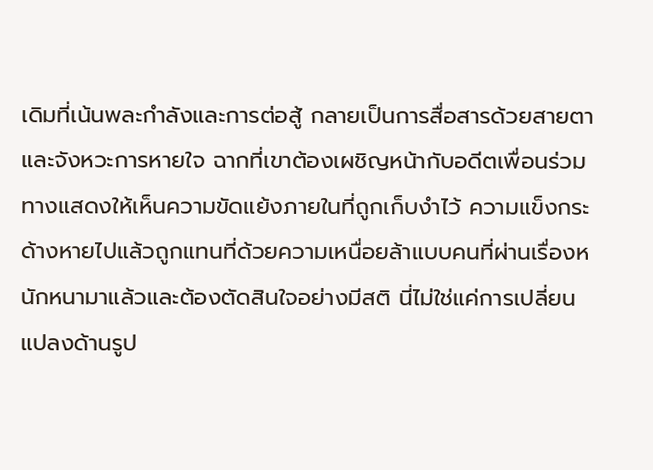เดิมที่เน้นพละกำลังและการต่อสู้ กลายเป็นการสื่อสารด้วยสายตาและจังหวะการหายใจ ฉากที่เขาต้องเผชิญหน้ากับอดีตเพื่อนร่วมทางแสดงให้เห็นความขัดแย้งภายในที่ถูกเก็บงำไว้ ความแข็งกระด้างหายไปแล้วถูกแทนที่ด้วยความเหนื่อยล้าแบบคนที่ผ่านเรื่องหนักหนามาแล้วและต้องตัดสินใจอย่างมีสติ นี่ไม่ใช่แค่การเปลี่ยนแปลงด้านรูป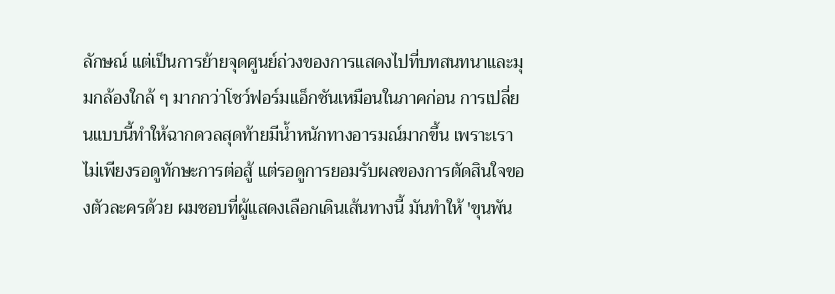ลักษณ์ แต่เป็นการย้ายจุดศูนย์ถ่วงของการแสดงไปที่บทสนทนาและมุมกล้องใกล้ ๆ มากกว่าโชว์ฟอร์มแอ็กชันเหมือนในภาคก่อน การเปลี่ยนแบบนี้ทำให้ฉากดวลสุดท้ายมีน้ำหนักทางอารมณ์มากขึ้น เพราะเราไม่เพียงรอดูทักษะการต่อสู้ แต่รอดูการยอมรับผลของการตัดสินใจของตัวละครด้วย ผมชอบที่ผู้แสดงเลือกเดินเส้นทางนี้ มันทำให้ 'ขุนพัน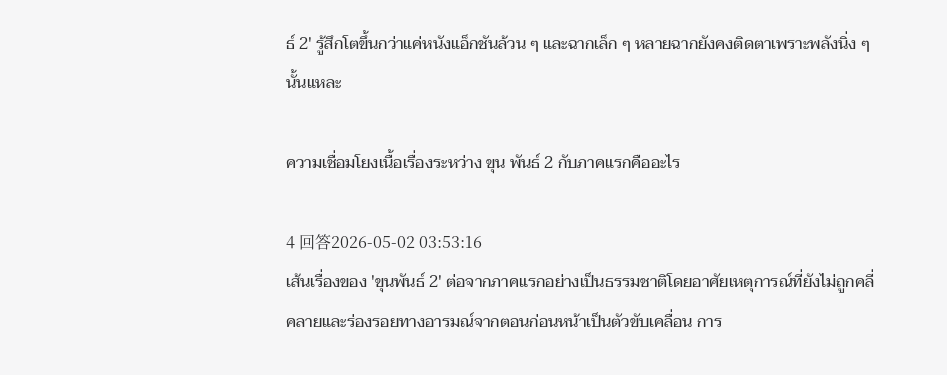ธ์ 2' รู้สึกโตขึ้นกว่าแค่หนังแอ็กชันล้วน ๆ และฉากเล็ก ๆ หลายฉากยังคงติดตาเพราะพลังนิ่ง ๆ นั้นแหละ

ความเชื่อมโยงเนื้อเรื่องระหว่าง ขุน พันธ์ 2 กับภาคแรกคืออะไร

4 回答2026-05-02 03:53:16
เส้นเรื่องของ 'ขุนพันธ์ 2' ต่อจากภาคแรกอย่างเป็นธรรมชาติโดยอาศัยเหตุการณ์ที่ยังไม่ถูกคลี่คลายและร่องรอยทางอารมณ์จากตอนก่อนหน้าเป็นตัวขับเคลื่อน การ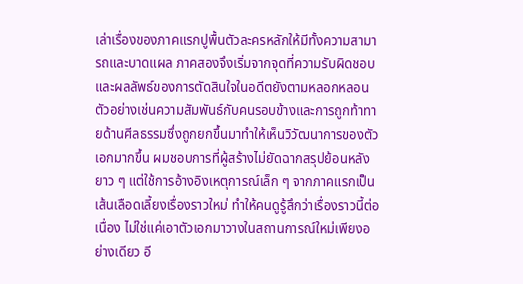เล่าเรื่องของภาคแรกปูพื้นตัวละครหลักให้มีทั้งความสามารถและบาดแผล ภาคสองจึงเริ่มจากจุดที่ความรับผิดชอบและผลลัพธ์ของการตัดสินใจในอดีตยังตามหลอกหลอน ตัวอย่างเช่นความสัมพันธ์กับคนรอบข้างและการถูกท้าทายด้านศีลธรรมซึ่งถูกยกขึ้นมาทำให้เห็นวิวัฒนาการของตัวเอกมากขึ้น ผมชอบการที่ผู้สร้างไม่ยัดฉากสรุปย้อนหลังยาว ๆ แต่ใช้การอ้างอิงเหตุการณ์เล็ก ๆ จากภาคแรกเป็นเส้นเลือดเลี้ยงเรื่องราวใหม่ ทำให้คนดูรู้สึกว่าเรื่องราวนี้ต่อเนื่อง ไม่ใช่แค่เอาตัวเอกมาวางในสถานการณ์ใหม่เพียงอย่างเดียว อี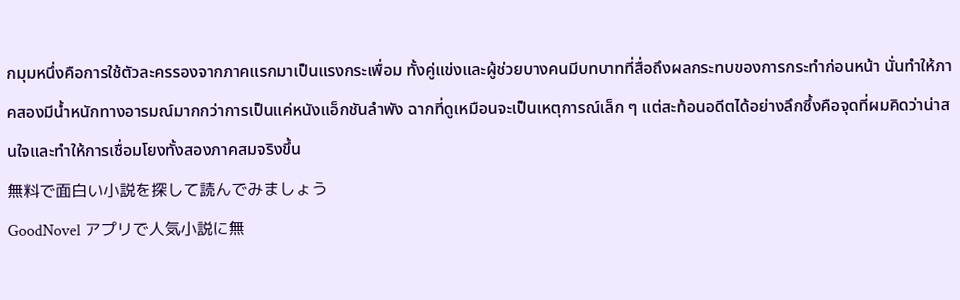กมุมหนึ่งคือการใช้ตัวละครรองจากภาคแรกมาเป็นแรงกระเพื่อม ทั้งคู่แข่งและผู้ช่วยบางคนมีบทบาทที่สื่อถึงผลกระทบของการกระทำก่อนหน้า นั่นทำให้ภาคสองมีน้ำหนักทางอารมณ์มากกว่าการเป็นแค่หนังแอ็กชันลำพัง ฉากที่ดูเหมือนจะเป็นเหตุการณ์เล็ก ๆ แต่สะท้อนอดีตได้อย่างลึกซึ้งคือจุดที่ผมคิดว่าน่าสนใจและทำให้การเชื่อมโยงทั้งสองภาคสมจริงขึ้น
無料で面白い小説を探して読んでみましょう
GoodNovel アプリで人気小説に無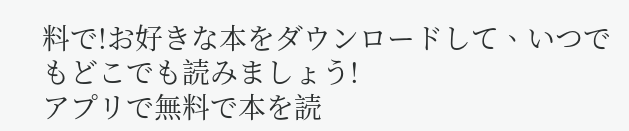料で!お好きな本をダウンロードして、いつでもどこでも読みましょう!
アプリで無料で本を読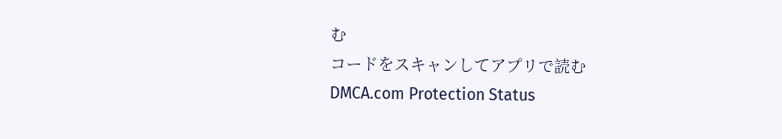む
コードをスキャンしてアプリで読む
DMCA.com Protection Status